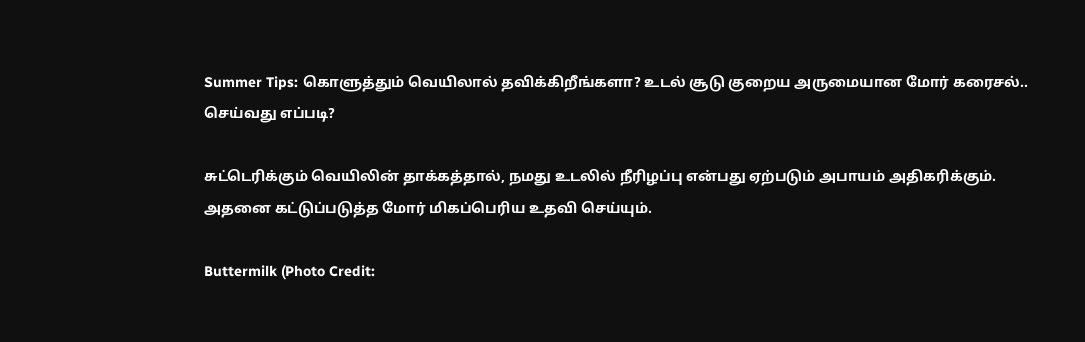Summer Tips: கொளுத்தும் வெயிலால் தவிக்கிறீங்களா? உடல் சூடு குறைய அருமையான மோர் கரைசல்.. செய்வது எப்படி?

சுட்டெரிக்கும் வெயிலின் தாக்கத்தால், நமது உடலில் நீரிழப்பு என்பது ஏற்படும் அபாயம் அதிகரிக்கும். அதனை கட்டுப்படுத்த மோர் மிகப்பெரிய உதவி செய்யும்.

Buttermilk (Photo Credit: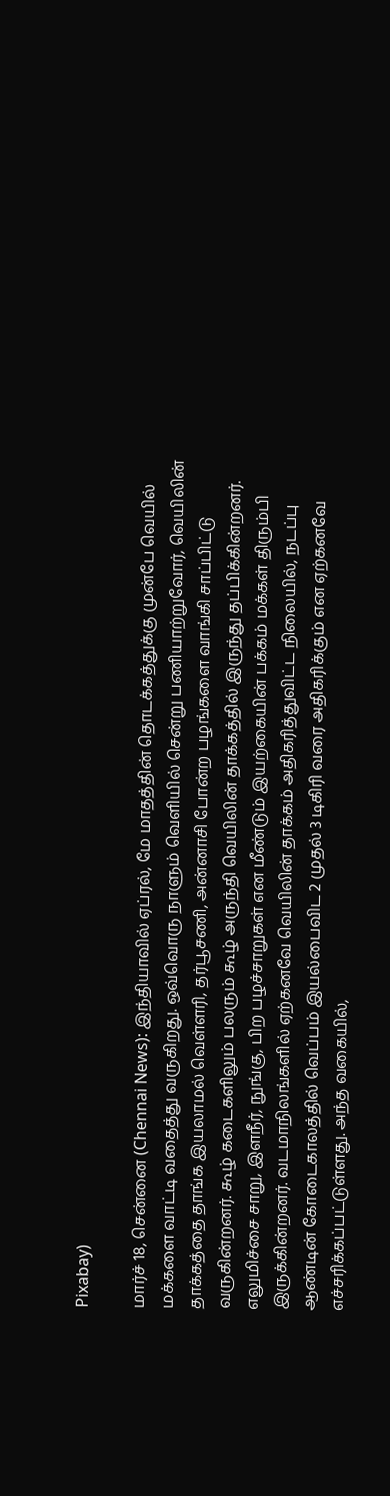Pixabay)

மார்ச் 18, சென்னை (Chennai News): இந்தியாவில் ஏப்ரல், மே மாதத்தின் தொடக்கத்துக்கு முன்பே வெயில் மக்களை வாட்டி வதைத்து வருகிறது. ஒவ்வொரு நாளும் வெளியில் சென்று பணியாற்றுவோர், வெயிலின் தாக்கத்தை தாங்க இயலாமல் வெள்ளரி, தர்பூசணி, அன்னாசி போன்ற பழங்களை வாங்கி சாப்பிட்டு வருகின்றனர். கூழ் கடைகளிலும் பலரும் கூழ் அருந்தி வெயிலின் தாக்கத்தில் இருந்து தப்பிக்கின்றனர். எலுமிச்சை சாறு, இளநீர், நுங்கு, பிற பழச்சாறுகள் என மீண்டும் இயற்கையின் பக்கம் மக்கள் திரும்பி இருக்கின்றனர். வடமாநிலங்களில் ஏற்கனவே வெயிலின் தாக்கம் அதிகரித்துவிட்ட நிலையில், நடப்பு ஆண்டின் கோடைகாலத்தில் வெப்பம் இயல்பைவிட 2 முதல் 3 டிகிரி வரை அதிகரிக்கும் என ஏற்கனவே எச்சரிக்கப்பட்டுள்ளது. அந்த வகையில்,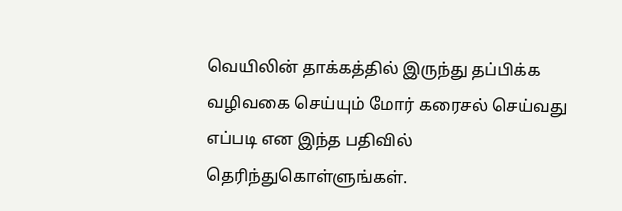வெயிலின் தாக்கத்தில் இருந்து தப்பிக்க வழிவகை செய்யும் மோர் கரைசல் செய்வது எப்படி என இந்த பதிவில் தெரிந்துகொள்ளுங்கள்.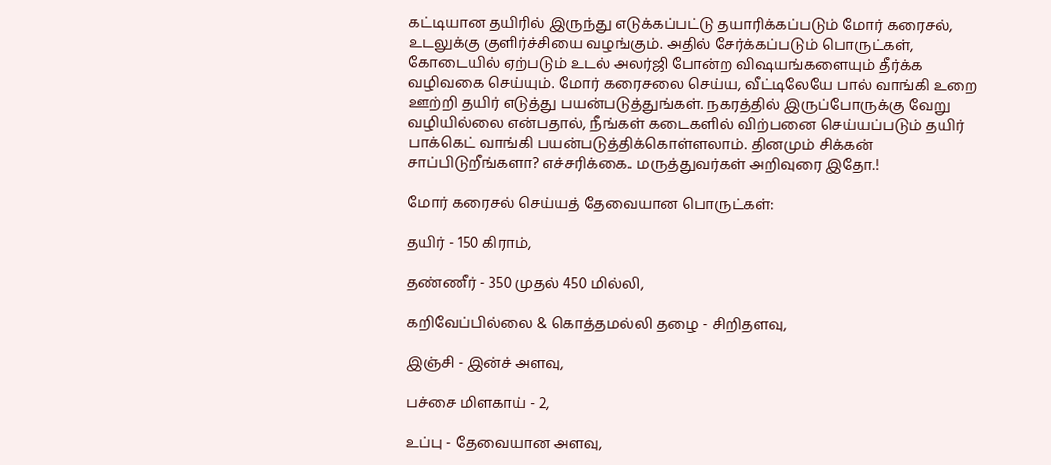கட்டியான தயிரில் இருந்து எடுக்கப்பட்டு தயாரிக்கப்படும் மோர் கரைசல், உடலுக்கு குளிர்ச்சியை வழங்கும். அதில் சேர்க்கப்படும் பொருட்கள், கோடையில் ஏற்படும் உடல் அலர்ஜி போன்ற விஷயங்களையும் தீர்க்க வழிவகை செய்யும். மோர் கரைசலை செய்ய, வீட்டிலேயே பால் வாங்கி உறை ஊற்றி தயிர் எடுத்து பயன்படுத்துங்கள். நகரத்தில் இருப்போருக்கு வேறு வழியில்லை என்பதால், நீங்கள் கடைகளில் விற்பனை செய்யப்படும் தயிர் பாக்கெட் வாங்கி பயன்படுத்திக்கொள்ளலாம். தினமும் சிக்கன் சாப்பிடுறீங்களா? எச்சரிக்கை.. மருத்துவர்கள் அறிவுரை இதோ.!

மோர் கரைசல் செய்யத் தேவையான பொருட்கள்:

தயிர் - 150 கிராம்,

தண்ணீர் - 350 முதல் 450 மில்லி,

கறிவேப்பில்லை & கொத்தமல்லி தழை - சிறிதளவு,

இஞ்சி - இன்ச் அளவு,

பச்சை மிளகாய் - 2,

உப்பு - தேவையான அளவு,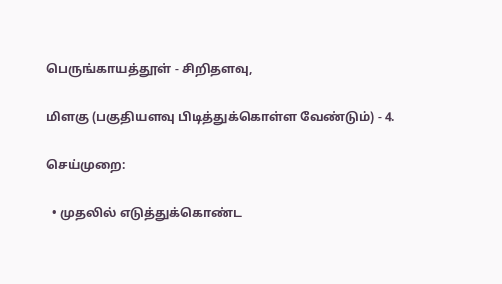பெருங்காயத்தூள் - சிறிதளவு,

மிளகு (பகுதியளவு பிடித்துக்கொள்ள வேண்டும்) - 4.

செய்முறை:

  • முதலில் எடுத்துக்கொண்ட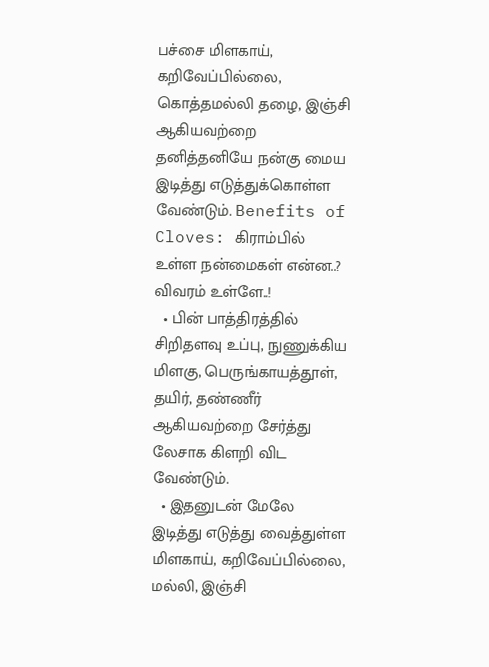பச்சை மிளகாய், கறிவேப்பில்லை, கொத்தமல்லி தழை, இஞ்சி ஆகியவற்றை தனித்தனியே நன்கு மைய இடித்து எடுத்துக்கொள்ள வேண்டும். Benefits of Cloves: கிராம்பில் உள்ள நன்மைகள் என்ன..? விவரம் உள்ளே..!
  • பின் பாத்திரத்தில் சிறிதளவு உப்பு, நுணுக்கிய மிளகு, பெருங்காயத்தூள், தயிர், தண்ணீர் ஆகியவற்றை சேர்த்து லேசாக கிளறி விட வேண்டும்.
  • இதனுடன் மேலே இடித்து எடுத்து வைத்துள்ள மிளகாய், கறிவேப்பில்லை, மல்லி, இஞ்சி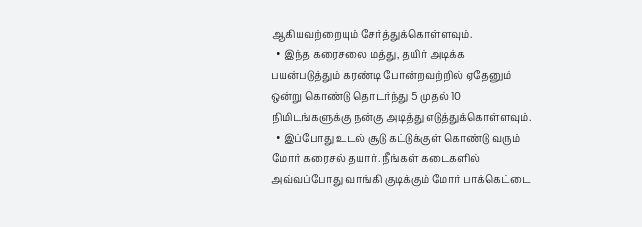ஆகியவற்றையும் சேர்த்துக்கொள்ளவும்.
  • இந்த கரைசலை மத்து, தயிர் அடிக்க பயன்படுத்தும் கரண்டி போன்றவற்றில் ஏதேனும் ஒன்று கொண்டு தொடர்ந்து 5 முதல் 10 நிமிடங்களுக்கு நன்கு அடித்து எடுத்துக்கொள்ளவும்.
  • இப்போது உடல் சூடு கட்டுக்குள் கொண்டு வரும் மோர் கரைசல் தயார். நீங்கள் கடைகளில் அவ்வப்போது வாங்கி குடிக்கும் மோர் பாக்கெட்டை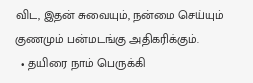விட, இதன் சுவையும், நன்மை செய்யும் குணமும் பன்மடங்கு அதிகரிக்கும்.
  • தயிரை நாம் பெருக்கி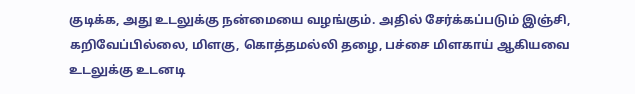குடிக்க, அது உடலுக்கு நன்மையை வழங்கும். அதில் சேர்க்கப்படும் இஞ்சி, கறிவேப்பில்லை, மிளகு, கொத்தமல்லி தழை, பச்சை மிளகாய் ஆகியவை உடலுக்கு உடனடி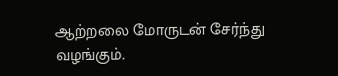ஆற்றலை மோருடன் சேர்ந்து வழங்கும்.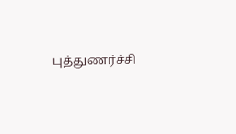புத்துணர்ச்சி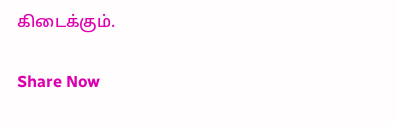கிடைக்கும்.

Share Now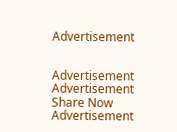Advertisement


Advertisement
Advertisement
Share Now
Advertisement